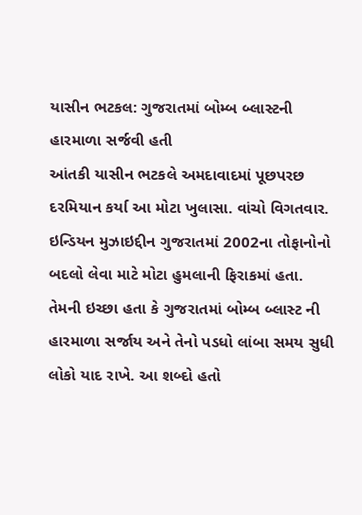યાસીન ભટકલ: ગુજરાતમાં બોમ્બ બ્લાસ્ટની હારમાળા સર્જવી હતી
આંતકી યાસીન ભટકલે અમદાવાદમાં પૂછપરછ દરમિયાન કર્યા આ મોટા ખુલાસા. વાંચો વિગતવાર.
ઇન્ડિયન મુઝાઇદ્દીન ગુજરાતમાં 2002ના તોફાનોનો બદલો લેવા માટે મોટા હુમલાની ફિરાકમાં હતા. તેમની ઇચ્છા હતા કે ગુજરાતમાં બોમ્બ બ્લાસ્ટ ની હારમાળા સર્જાય અને તેનો પડધો લાંબા સમય સુધી લોકો યાદ રાખે. આ શબ્દો હતો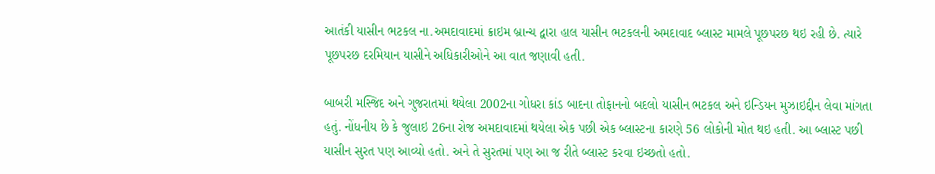આતંકી યાસીન ભટકલ ના.અમદાવાદમાં ક્રાઇમ બ્રાન્ચ દ્વારા હાલ યાસીન ભટકલની અમદાવાદ બ્લાસ્ટ મામલે પૂછપરછ થઇ રહી છે. ત્યારે પૂછપરછ દરમિયાન યાસીને અધિકારીઓને આ વાત જણાવી હતી.

બાબરી મસ્જિદ અને ગુજરાતમાં થયેલા 2002ના ગોધરા કાંડ બાદના તોફાનનો બદલો યાસીન ભટકલ અને ઇન્ડિયન મુઝાઇદ્દીન લેવા માંગતા હતું. નોંધનીય છે કે જુલાઇ 26ના રોજ અમદાવાદમાં થયેલા એક પછી એક બ્લાસ્ટના કારણે 56 લોકોની મોત થઇ હતી. આ બ્લાસ્ટ પછી યાસીન સુરત પણ આવ્યો હતો. અને તે સુરતમાં પણ આ જ રીતે બ્લાસ્ટ કરવા ઇચ્છતો હતો.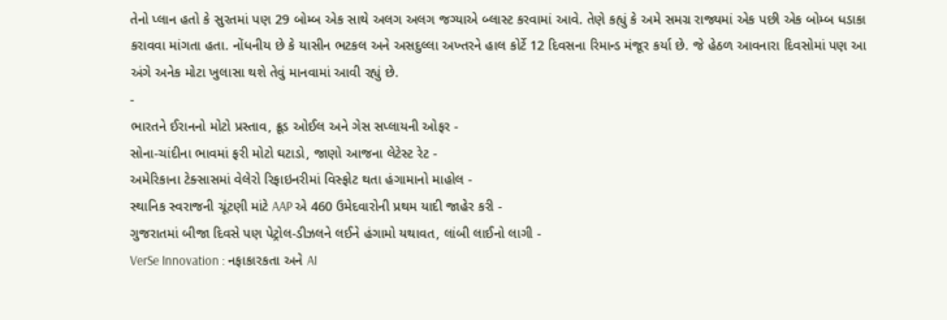તેનો પ્લાન હતો કે સુરતમાં પણ 29 બોમ્બ એક સાથે અલગ અલગ જગ્યાએ બ્લાસ્ટ કરવામાં આવે. તેણે કહ્યું કે અમે સમગ્ર રાજ્યમાં એક પછી એક બોમ્બ ધડાકા કરાવવા માંગતા હતા. નોંધનીય છે કે યાસીન ભટકલ અને અસદુલ્લા અખ્તરને હાલ કોર્ટે 12 દિવસના રિમાન્ડ મંજૂર કર્યા છે. જે હેઠળ આવનારા દિવસોમાં પણ આ અંગે અનેક મોટા ખુલાસા થશે તેવું માનવામાં આવી રહ્યું છે.
-
ભારતને ઈરાનનો મોટો પ્રસ્તાવ, ક્રૂડ ઓઈલ અને ગેસ સપ્લાયની ઓફર -
સોના-ચાંદીના ભાવમાં ફરી મોટો ઘટાડો, જાણો આજના લેટેસ્ટ રેટ -
અમેરિકાના ટેક્સાસમાં વેલેરો રિફાઇનરીમાં વિસ્ફોટ થતા હંગામાનો માહોલ -
સ્થાનિક સ્વરાજની ચૂંટણી માંટે AAP એ 460 ઉમેદવારોની પ્રથમ યાદી જાહેર કરી -
ગુજરાતમાં બીજા દિવસે પણ પેટ્રોલ-ડીઝલને લઈને હંગામો યથાવત, લાંબી લાઈનો લાગી -
VerSe Innovation : નફાકારકતા અને AI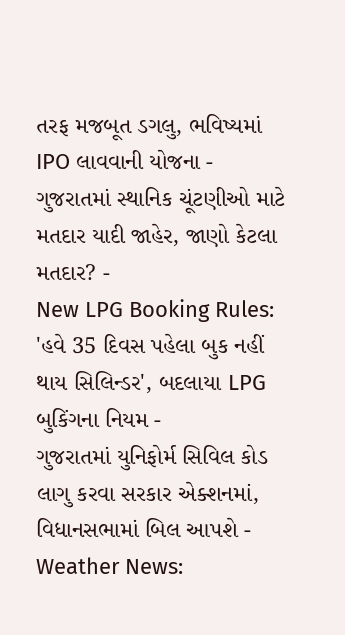તરફ મજબૂત ડગલુ, ભવિષ્યમાં IPO લાવવાની યોજના -
ગુજરાતમાં સ્થાનિક ચૂંટણીઓ માટે મતદાર યાદી જાહેર, જાણો કેટલા મતદાર? -
New LPG Booking Rules: 'હવે 35 દિવસ પહેલા બુક નહીં થાય સિલિન્ડર', બદલાયા LPG બુકિંગના નિયમ -
ગુજરાતમાં યુનિફોર્મ સિવિલ કોડ લાગુ કરવા સરકાર એક્શનમાં, વિધાનસભામાં બિલ આપશે -
Weather News: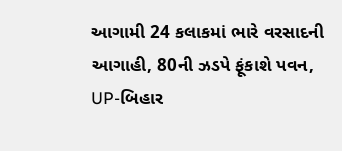આગામી 24 કલાકમાં ભારે વરસાદની આગાહી, 80ની ઝડપે ફૂંકાશે પવન, UP-બિહાર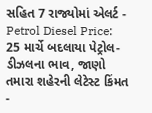સહિત 7 રાજ્યોમાં એલર્ટ -
Petrol Diesel Price: 25 માર્ચે બદલાયા પેટ્રોલ-ડીઝલના ભાવ, જાણો તમારા શહેરની લેટેસ્ટ કિંમત -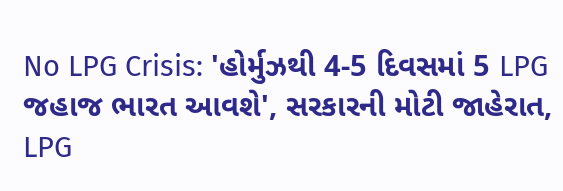No LPG Crisis: 'હોર્મુઝથી 4-5 દિવસમાં 5 LPG જહાજ ભારત આવશે', સરકારની મોટી જાહેરાત, LPG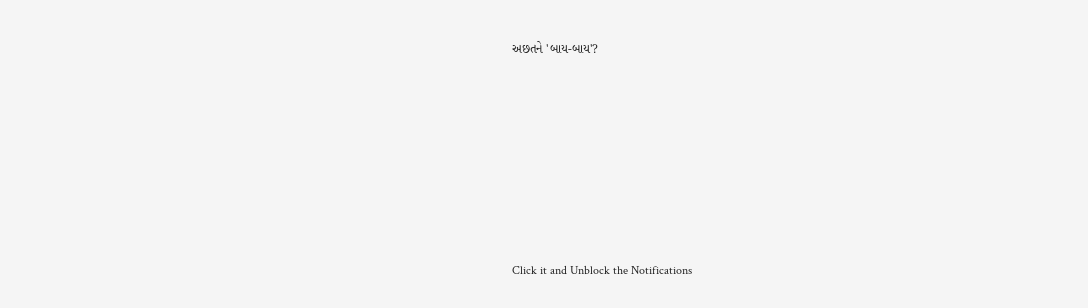અછતને 'બાય-બાય'?








Click it and Unblock the Notifications